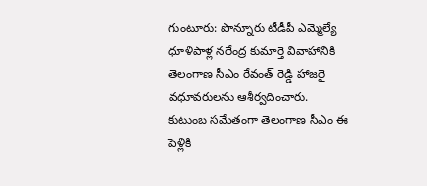గుంటూరు: పొన్నూరు టీడీపీ ఎమ్మెల్యే ధూళిపాళ్ల నరేంద్ర కుమార్తె వివాహానికి తెలంగాణ సీఎం రేవంత్ రెడ్డి హాజరై వధూవరులను ఆశీర్వదించారు. కుటుంబ సమేతంగా తెలంగాణ సీఎం ఈ పెళ్లికి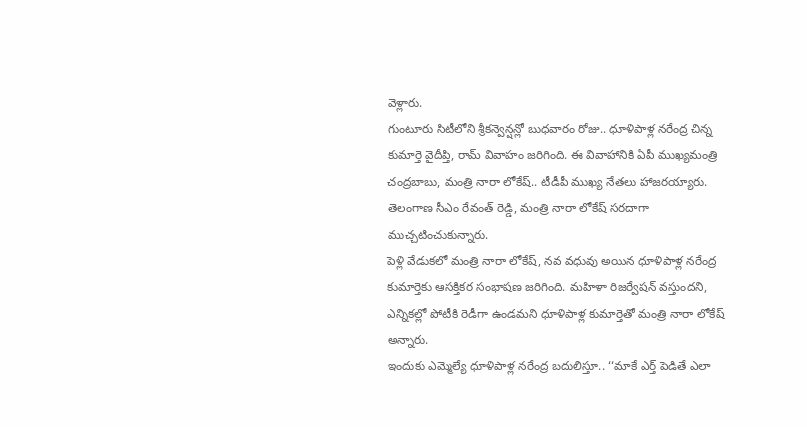వెళ్లారు.
గుంటూరు సిటీలోని శ్రీకన్వెన్షన్లో బుధవారం రోజు.. ధూళిపాళ్ల నరేంద్ర చిన్న కుమార్తె వైదీప్తి, రామ్ వివాహం జరిగింది. ఈ వివాహానికి ఏపీ ముఖ్యమంత్రి చంద్రబాబు, మంత్రి నారా లోకేష్.. టీడీపీ ముఖ్య నేతలు హాజరయ్యారు. తెలంగాణ సీఎం రేవంత్ రెడ్డి, మంత్రి నారా లోకేష్ సరదాగా ముచ్చటించుకున్నారు.
పెళ్లి వేడుకలో మంత్రి నారా లోకేష్, నవ వధువు అయిన ధూళిపాళ్ల నరేంద్ర కుమార్తెకు ఆసక్తికర సంభాషణ జరిగింది. మహిళా రిజర్వేషన్ వస్తుందని, ఎన్నికల్లో పోటీకి రెడీగా ఉండమని ధూళిపాళ్ల కుమార్తెతో మంత్రి నారా లోకేష్ అన్నారు.
ఇందుకు ఎమ్మెల్యే ధూళిపాళ్ల నరేంద్ర బదులిస్తూ.. ‘‘మాకే ఎర్త్ పెడితే ఎలా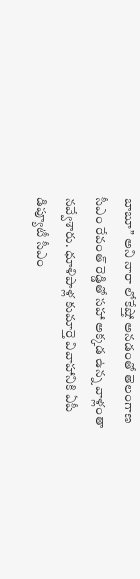బాబూ’’ అని నారా లోకేష్తో అనడంతో తెలంగాణ సీఎం రేవంత్ రెడ్డితో సహా అక్కడ ఉన్న వాళ్లంతా నవ్వేశారు. ధూళిపాళ్ల కుమార్తె వివాహానికి ఏపీ డిప్యూటీ సీఎం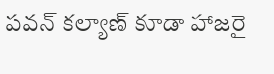పవన్ కల్యాణ్ కూడా హాజరై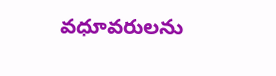వధూవరులను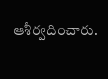ఆశీర్వదించారు.